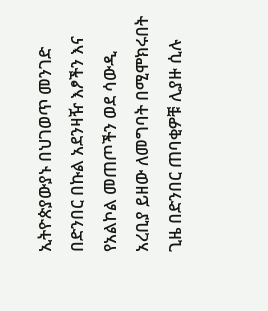ኢትዮጵያውያኑ በህገወጥ መንገድ በድንበር በኩል አደንዛዥ እፆችን እና የአልኮል መጠጦችን ወደ ሳውዲ አረቢያ ይዘው ለመግባት በሚሞክሩበት ጊዜ በድንበር ጠባቂዎቹ ሊያዙ ሲሉ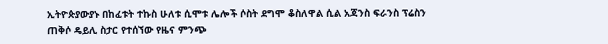ኢትዮጵያውያኑ በከፈቱት ተኩስ ሁለቱ ሲሞቱ ሌሎች ሶስት ደግሞ ቆስለዋል ሲል አጃንስ ፍራንስ ፕሬስን ጠቅሶ ዴይሊ ስታር የተሰኘው የዜና ምንጭ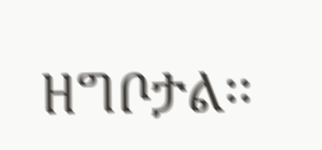ዘግቦታል፡፡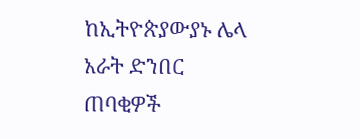ከኢትዮጵያውያኑ ሌላ አራት ድንበር ጠባቂዎች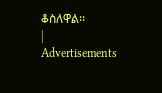ቆስለዋል፡፡
|
Advertisements